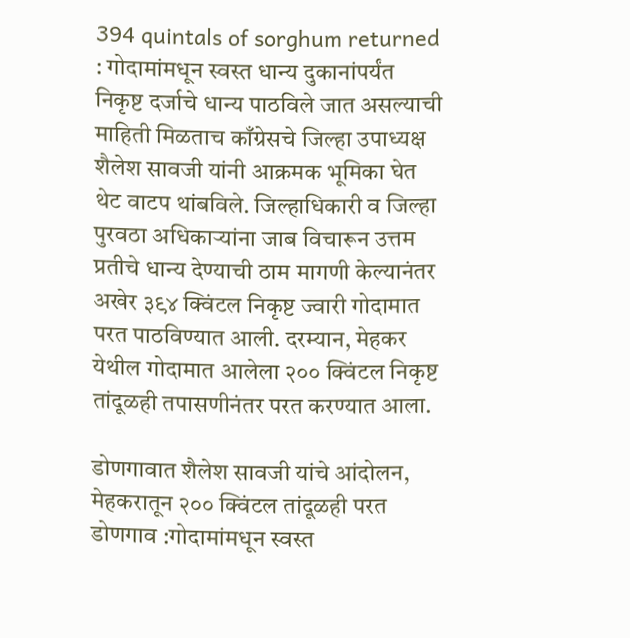394 quintals of sorghum returned : गोदामांमधून स्वस्त धान्य दुकानांपर्यंत निकृष्ट दर्जाचे धान्य पाठविले जात असल्याची माहिती मिळताच काँग्रेसचे जिल्हा उपाध्यक्ष शैलेश सावजी यांनी आक्रमक भूमिका घेत थेट वाटप थांबविले. जिल्हाधिकारी व जिल्हा पुरवठा अधिकाऱ्यांना जाब विचारून उत्तम प्रतीचे धान्य देण्याची ठाम मागणी केल्यानंतर अखेर ३९४ क्विंटल निकृष्ट ज्वारी गोदामात परत पाठविण्यात आली. दरम्यान, मेहकर येथील गोदामात आलेला २०० क्विंटल निकृष्ट तांदूळही तपासणीनंतर परत करण्यात आला.

डोणगावात शैलेश सावजी यांचे आंदोलन, मेहकरातून २०० क्विंटल तांदूळही परत
डोणगाव :गोदामांमधून स्वस्त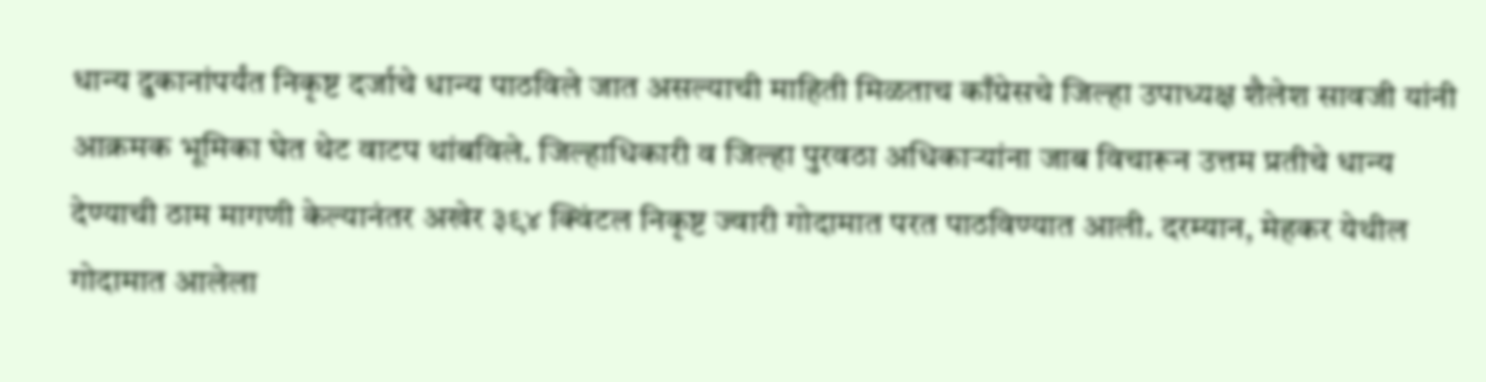धान्य दुकानांपर्यंत निकृष्ट दर्जाचे धान्य पाठविले जात असल्याची माहिती मिळताच काँग्रेसचे जिल्हा उपाध्यक्ष शैलेश सावजी यांनी आक्रमक भूमिका घेत थेट वाटप थांबविले. जिल्हाधिकारी व जिल्हा पुरवठा अधिकाऱ्यांना जाब विचारून उत्तम प्रतीचे धान्य देण्याची ठाम मागणी केल्यानंतर अखेर ३९४ क्विंटल निकृष्ट ज्वारी गोदामात परत पाठविण्यात आली. दरम्यान, मेहकर येथील गोदामात आलेला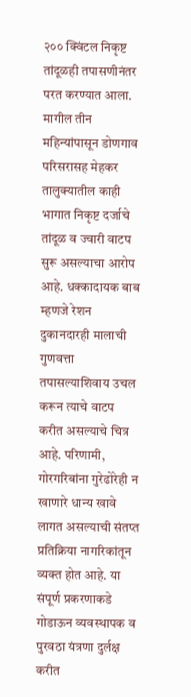२०० क्विंटल निकृष्ट तांदूळही तपासणीनंतर परत करण्यात आला.
मागील तीन महिन्यांपासून डोणगाव परिसरासह मेहकर तालुक्यातील काही भागात निकृष्ट दर्जाचे तांदूळ व ज्वारी वाटप सुरू असल्याचा आरोप आहे. धक्कादायक बाब म्हणजे रेशन दुकानदारही मालाची गुणवत्ता तपासल्याशिवाय उचल करून त्याचे वाटप करीत असल्याचे चित्र आहे. परिणामी, गोरगरिबांना गुरेढोरेही न खाणारे धान्य खावे लागत असल्याची संतप्त प्रतिक्रिया नागरिकांतून व्यक्त होत आहे. या संपूर्ण प्रकरणाकडे गोडाऊन व्यवस्थापक व पुरवठा यंत्रणा दुर्लक्ष करीत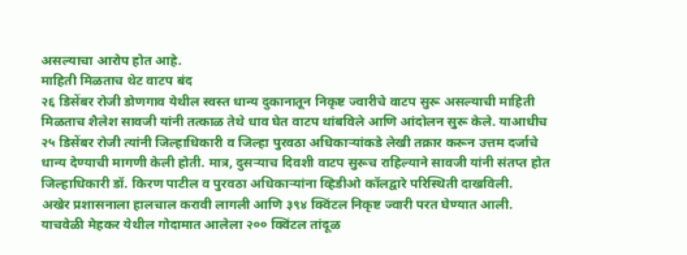असल्याचा आरोप होत आहे.
माहिती मिळताच थेट वाटप बंद
२६ डिसेंबर रोजी डोणगाव येथील स्वस्त धान्य दुकानातून निकृष्ट ज्वारीचे वाटप सुरू असल्याची माहिती मिळताच शैलेश सावजी यांनी तत्काळ तेथे धाव घेत वाटप थांबविले आणि आंदोलन सुरू केले. याआधीच २५ डिसेंबर रोजी त्यांनी जिल्हाधिकारी व जिल्हा पुरवठा अधिकाऱ्यांकडे लेखी तक्रार करून उत्तम दर्जाचे धान्य देण्याची मागणी केली होती. मात्र, दुसऱ्याच दिवशी वाटप सुरूच राहिल्याने सावजी यांनी संतप्त होत जिल्हाधिकारी डॉ. किरण पाटील व पुरवठा अधिकाऱ्यांना व्हिडीओ कॉलद्वारे परिस्थिती दाखविली.
अखेर प्रशासनाला हालचाल करावी लागली आणि ३९४ क्विंटल निकृष्ट ज्वारी परत घेण्यात आली. याचवेळी मेहकर येथील गोदामात आलेला २०० क्विंटल तांदूळ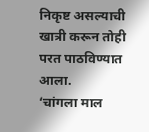निकृष्ट असल्याची खात्री करून तोही परत पाठविण्यात आला.
‘चांगला माल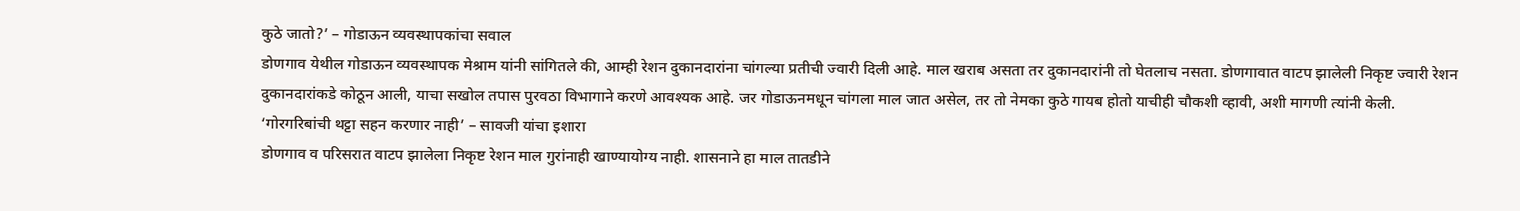कुठे जातो?’ – गोडाऊन व्यवस्थापकांचा सवाल
डोणगाव येथील गोडाऊन व्यवस्थापक मेश्राम यांनी सांगितले की, आम्ही रेशन दुकानदारांना चांगल्या प्रतीची ज्वारी दिली आहे. माल खराब असता तर दुकानदारांनी तो घेतलाच नसता. डोणगावात वाटप झालेली निकृष्ट ज्वारी रेशन दुकानदारांकडे कोठून आली, याचा सखोल तपास पुरवठा विभागाने करणे आवश्यक आहे. जर गोडाऊनमधून चांगला माल जात असेल, तर तो नेमका कुठे गायब होतो याचीही चौकशी व्हावी, अशी मागणी त्यांनी केली.
‘गोरगरिबांची थट्टा सहन करणार नाही’ – सावजी यांचा इशारा
डोणगाव व परिसरात वाटप झालेला निकृष्ट रेशन माल गुरांनाही खाण्यायोग्य नाही. शासनाने हा माल तातडीने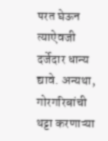परत घेऊन त्याऐवजी दर्जेदार धान्य द्यावे. अन्यथा, गोरगरिबांची थट्टा करणाऱ्या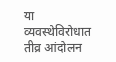या व्यवस्थेविरोधात तीव्र आंदोलन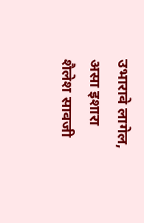उभारावे लागेल, असा इशारा शैलेश सावजी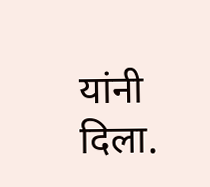यांनी दिला.